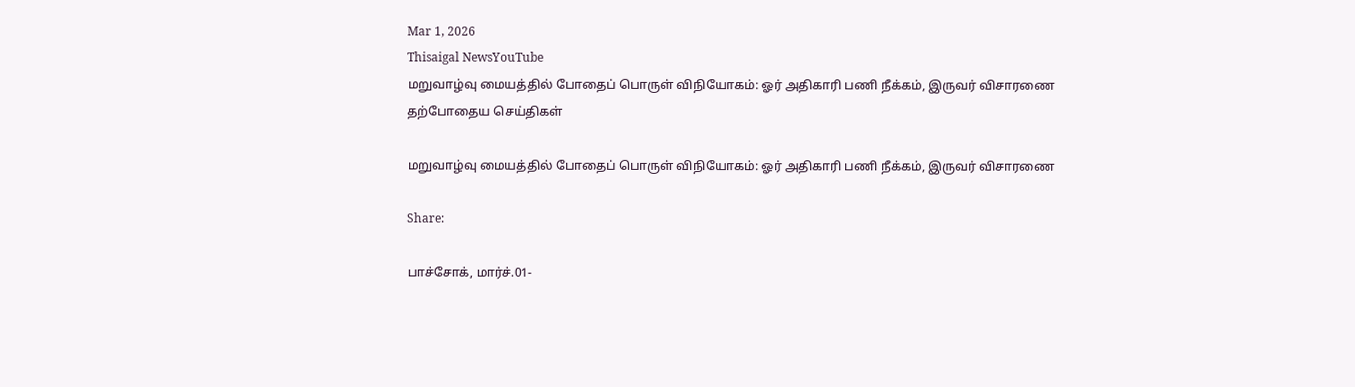Mar 1, 2026
Thisaigal NewsYouTube
மறுவாழ்வு மையத்தில் போதைப் பொருள் விநியோகம்: ஓர் அதிகாரி பணி நீக்கம், இருவர் விசாரணை
தற்போதைய செய்திகள்

மறுவாழ்வு மையத்தில் போதைப் பொருள் விநியோகம்: ஓர் அதிகாரி பணி நீக்கம், இருவர் விசாரணை

Share:

பாச்சோக், மார்ச்.01-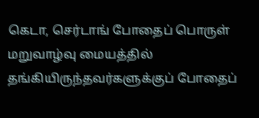கெடா, செர்டாங் போதைப் பொருள் மறுவாழ்வு மையத்தில் தங்கியிருந்தவர்களுக்குப் போதைப்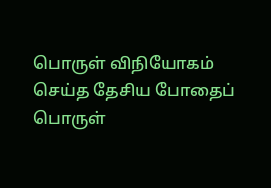பொருள் விநியோகம் செய்த தேசிய போதைப் பொருள்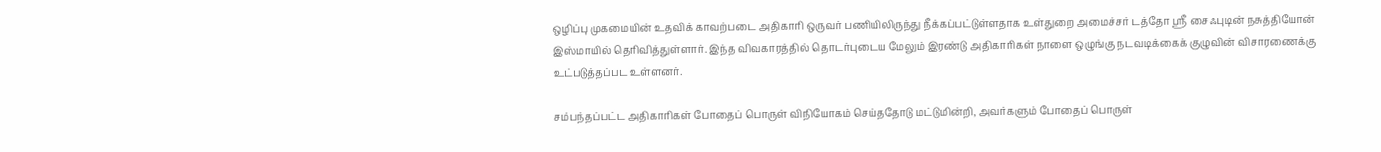ஒழிப்பு முகமையின் உதவிக் காவற்படை அதிகாரி ஒருவர் பணியிலிருந்து நீக்கப்பட்டுள்ளதாக உள்துறை அமைச்சர் டத்தோ ஶ்ரீ சைஃபுடின் நசுத்தியோன் இஸ்மாயில் தெரிவித்துள்ளார். இந்த விவகாரத்தில் தொடர்புடைய மேலும் இரண்டு அதிகாரிகள் நாளை ஒழுங்கு நடவடிக்கைக் குழுவின் விசாரணைக்கு உட்படுத்தப்பட உள்ளனர்.

சம்பந்தப்பட்ட அதிகாரிகள் போதைப் பொருள் விநியோகம் செய்ததோடு மட்டுமின்றி, அவர்களும் போதைப் பொருள்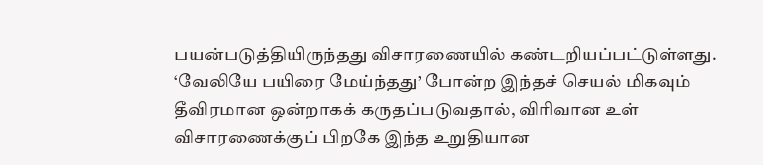பயன்படுத்தியிருந்தது விசாரணையில் கண்டறியப்பட்டுள்ளது. ‘வேலியே பயிரை மேய்ந்தது’ போன்ற இந்தச் செயல் மிகவும் தீவிரமான ஒன்றாகக் கருதப்படுவதால், விரிவான உள் விசாரணைக்குப் பிறகே இந்த உறுதியான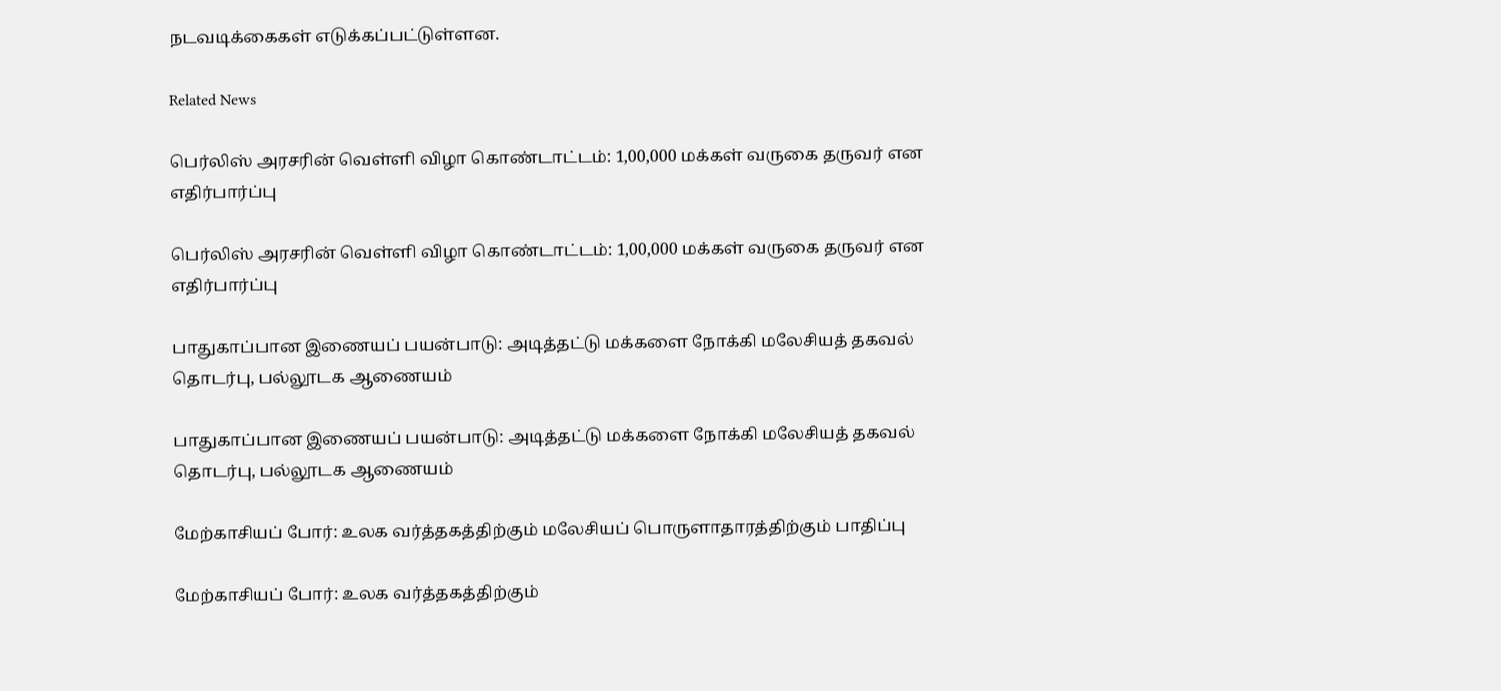நடவடிக்கைகள் எடுக்கப்பட்டுள்ளன.

Related News

பெர்லிஸ் அரசரின் வெள்ளி விழா கொண்டாட்டம்: 1,00,000 மக்கள் வருகை தருவர் என எதிர்பார்ப்பு

பெர்லிஸ் அரசரின் வெள்ளி விழா கொண்டாட்டம்: 1,00,000 மக்கள் வருகை தருவர் என எதிர்பார்ப்பு

பாதுகாப்பான இணையப் பயன்பாடு: அடித்தட்டு மக்களை நோக்கி மலேசியத் தகவல் தொடர்பு, பல்லூடக ஆணையம்

பாதுகாப்பான இணையப் பயன்பாடு: அடித்தட்டு மக்களை நோக்கி மலேசியத் தகவல் தொடர்பு, பல்லூடக ஆணையம்

மேற்காசியப் போர்: உலக வர்த்தகத்திற்கும் மலேசியப் பொருளாதாரத்திற்கும் பாதிப்பு

மேற்காசியப் போர்: உலக வர்த்தகத்திற்கும்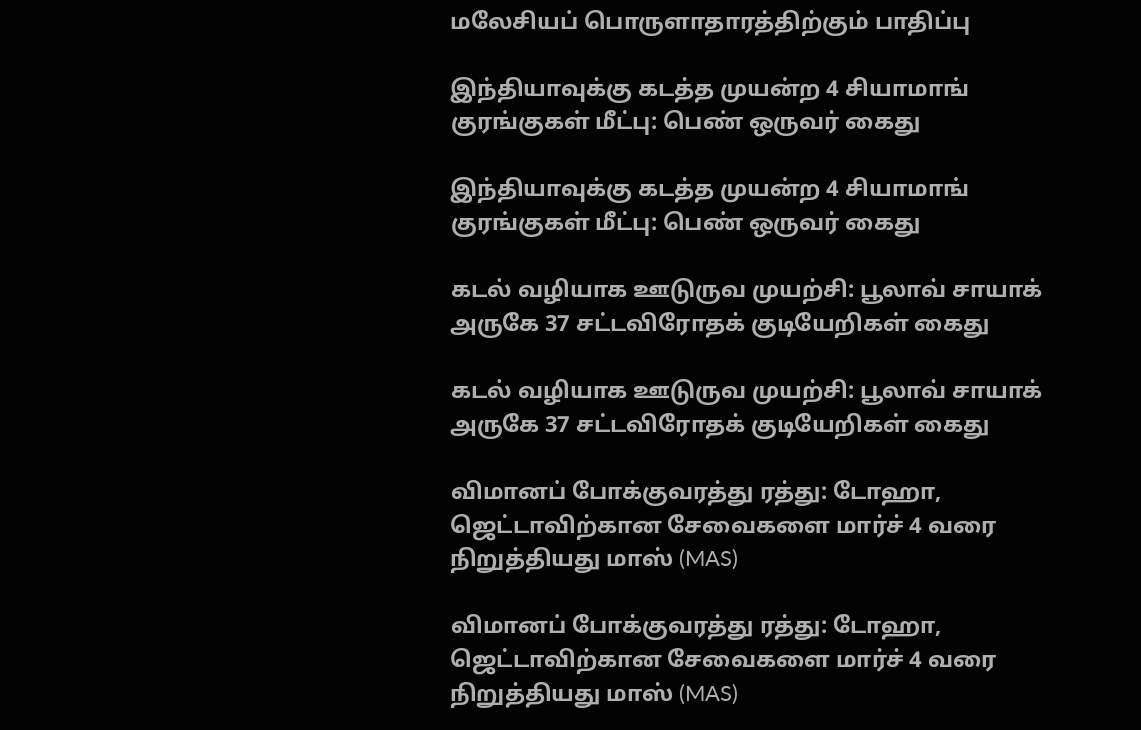மலேசியப் பொருளாதாரத்திற்கும் பாதிப்பு

இந்தியாவுக்கு கடத்த முயன்ற 4 சியாமாங் குரங்குகள் மீட்பு: பெண் ஒருவர் கைது

இந்தியாவுக்கு கடத்த முயன்ற 4 சியாமாங் குரங்குகள் மீட்பு: பெண் ஒருவர் கைது

கடல் வழியாக ஊடுருவ முயற்சி: பூலாவ் சாயாக் அருகே 37 சட்டவிரோதக் குடியேறிகள் கைது

கடல் வழியாக ஊடுருவ முயற்சி: பூலாவ் சாயாக் அருகே 37 சட்டவிரோதக் குடியேறிகள் கைது

விமானப் போக்குவரத்து ரத்து: டோஹா, ஜெட்டாவிற்கான சேவைகளை மார்ச் 4 வரை நிறுத்தியது மாஸ் (MAS)

விமானப் போக்குவரத்து ரத்து: டோஹா, ஜெட்டாவிற்கான சேவைகளை மார்ச் 4 வரை நிறுத்தியது மாஸ் (MAS)